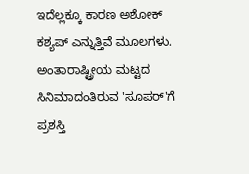ಇದೆಲ್ಲಕ್ಕೂ ಕಾರಣ ಅಶೋಕ್ ಕಶ್ಯಪ್ ಎನ್ನುತ್ತಿವೆ ಮೂಲಗಳು. ಅಂತಾರಾಷ್ಟ್ರೀಯ ಮಟ್ಟದ ಸಿನಿಮಾದಂತಿರುವ 'ಸೂಪರ್'ಗೆ ಪ್ರಶಸ್ತಿ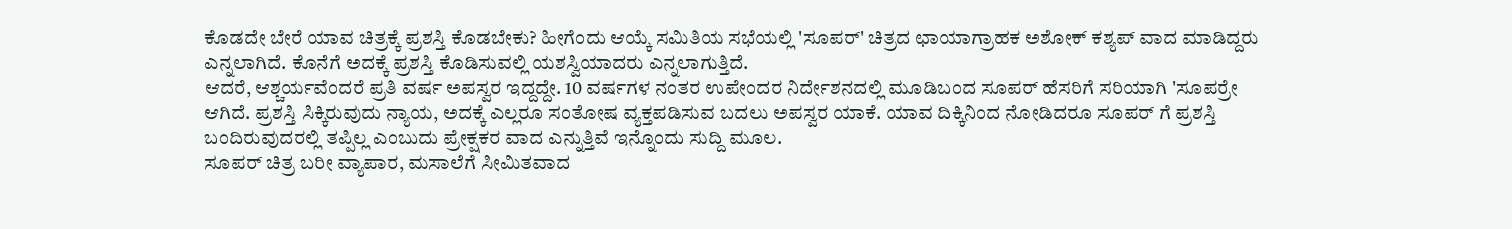ಕೊಡದೇ ಬೇರೆ ಯಾವ ಚಿತ್ರಕ್ಕೆ ಪ್ರಶಸ್ತಿ ಕೊಡಬೇಕು? ಹೀಗೆಂದು ಆಯ್ಕೆ ಸಮಿತಿಯ ಸಭೆಯಲ್ಲಿ 'ಸೂಪರ್' ಚಿತ್ರದ ಛಾಯಾಗ್ರಾಹಕ ಅಶೋಕ್ ಕಶ್ಯಪ್ ವಾದ ಮಾಡಿದ್ದರು ಎನ್ನಲಾಗಿದೆ. ಕೊನೆಗೆ ಅದಕ್ಕೆ ಪ್ರಶಸ್ತಿ ಕೊಡಿಸುವಲ್ಲಿ ಯಶಸ್ವಿಯಾದರು ಎನ್ನಲಾಗುತ್ತಿದೆ.
ಆದರೆ, ಆಶ್ಚರ್ಯವೆಂದರೆ ಪ್ರತಿ ವರ್ಷ ಅಪಸ್ವರ ಇದ್ದದ್ದೇ. 10 ವರ್ಷಗಳ ನಂತರ ಉಪೇಂದರ ನಿರ್ದೇಶನದಲ್ಲಿ ಮೂಡಿಬಂದ ಸೂಪರ್ ಹೆಸರಿಗೆ ಸರಿಯಾಗಿ 'ಸೂಪರ್ರೇ ಆಗಿದೆ. ಪ್ರಶಸ್ತಿ ಸಿಕ್ಕಿರುವುದು ನ್ಯಾಯ, ಅದಕ್ಕೆ ಎಲ್ಲರೂ ಸಂತೋಷ ವ್ಯಕ್ತಪಡಿಸುವ ಬದಲು ಅಪಸ್ವರ ಯಾಕೆ. ಯಾವ ದಿಕ್ಕಿನಿಂದ ನೋಡಿದರೂ ಸೂಪರ್ ಗೆ ಪ್ರಶಸ್ತಿ ಬಂದಿರುವುದರಲ್ಲಿ ತಪ್ಪಿಲ್ಲ ಎಂಬುದು ಪ್ರೇಕ್ಷಕರ ವಾದ ಎನ್ನುತ್ತಿವೆ ಇನ್ನೊಂದು ಸುದ್ದಿ ಮೂಲ.
ಸೂಪರ್ ಚಿತ್ರ ಬರೀ ವ್ಯಾಪಾರ, ಮಸಾಲೆಗೆ ಸೀಮಿತವಾದ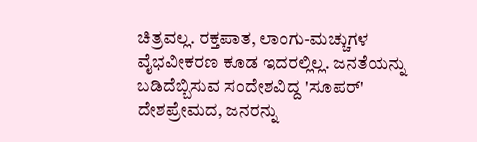ಚಿತ್ರವಲ್ಲ. ರಕ್ತಪಾತ, ಲಾಂಗು-ಮಚ್ಚುಗಳ ವೈಭವೀಕರಣ ಕೂಡ ಇದರಲ್ಲಿಲ್ಲ. ಜನತೆಯನ್ನು ಬಡಿದೆಬ್ಬಿಸುವ ಸಂದೇಶವಿದ್ದ 'ಸೂಪರ್' ದೇಶಪ್ರೇಮದ, ಜನರನ್ನು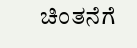ಚಿಂತನೆಗೆ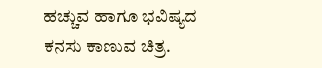ಹಚ್ಚುವ ಹಾಗೂ ಭವಿಷ್ಯದ ಕನಸು ಕಾಣುವ ಚಿತ್ರ.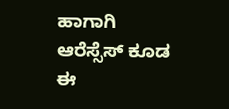ಹಾಗಾಗಿ ಆರೆಸ್ಸೆಸ್ ಕೂಡ ಈ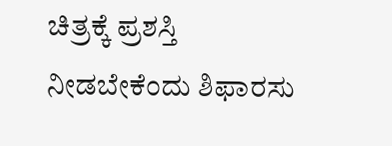ಚಿತ್ರಕ್ಕೆ ಪ್ರಶಸ್ತಿ ನೀಡಬೇಕೆಂದು ಶಿಫಾರಸು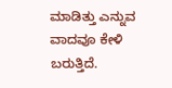ಮಾಡಿತ್ತು ಎನ್ನುವ ವಾದವೂ ಕೇಳಿ ಬರುತ್ತಿದೆ.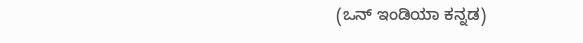(ಒನ್ ಇಂಡಿಯಾ ಕನ್ನಡ)